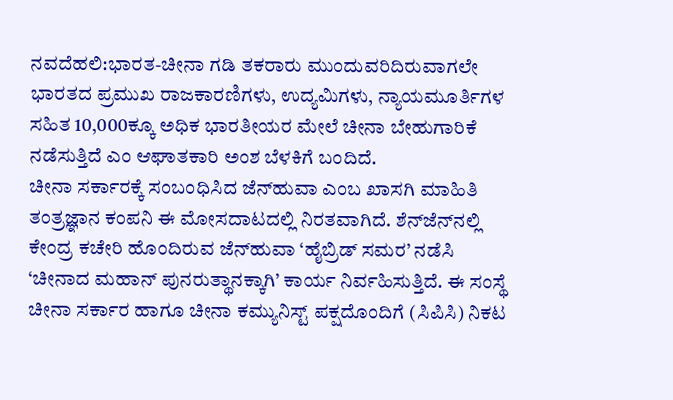ನವದೆಹಲಿ:ಭಾರತ-ಚೀನಾ ಗಡಿ ತಕರಾರು ಮುಂದುವರಿದಿರುವಾಗಲೇ ಭಾರತದ ಪ್ರಮುಖ ರಾಜಕಾರಣಿಗಳು, ಉದ್ಯಮಿಗಳು, ನ್ಯಾಯಮೂರ್ತಿಗಳ ಸಹಿತ 10,000ಕ್ಕೂ ಅಧಿಕ ಭಾರತೀಯರ ಮೇಲೆ ಚೀನಾ ಬೇಹುಗಾರಿಕೆ ನಡೆಸುತ್ತಿದೆ ಎಂ ಆಘಾತಕಾರಿ ಅಂಶ ಬೆಳಕಿಗೆ ಬಂದಿದೆ.
ಚೀನಾ ಸರ್ಕಾರಕ್ಕೆ ಸಂಬಂಧಿಸಿದ ಜೆನ್‌ಹುವಾ ಎಂಬ ಖಾಸಗಿ ಮಾಹಿತಿ ತಂತ್ರಜ್ಞಾನ ಕಂಪನಿ ಈ ಮೋಸದಾಟದಲ್ಲಿ ನಿರತವಾಗಿದೆ. ಶೆನ್‌ಜೆನ್‌ನಲ್ಲಿ ಕೇಂದ್ರ ಕಚೇರಿ ಹೊಂದಿರುವ ಜೆನ್‌ಹುವಾ ‘ಹೈಬ್ರಿಡ್ ಸಮರ’ ನಡೆಸಿ ‘ಚೀನಾದ ಮಹಾನ್ ಪುನರುತ್ಥಾನಕ್ಕಾಗಿ’ ಕಾರ್ಯ ನಿರ್ವಹಿಸುತ್ತಿದೆ. ಈ ಸಂಸ್ಥೆ ಚೀನಾ ಸರ್ಕಾರ ಹಾಗೂ ಚೀನಾ ಕಮ್ಯುನಿಸ್ಟ್ ಪಕ್ಷದೊಂದಿಗೆ (ಸಿಪಿಸಿ) ನಿಕಟ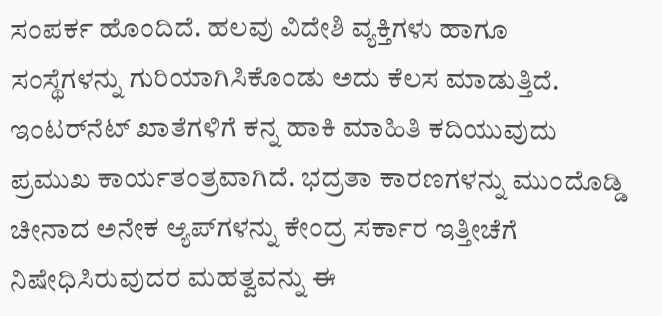ಸಂಪರ್ಕ ಹೊಂದಿದೆ. ಹಲವು ವಿದೇಶಿ ವ್ಯಕ್ತಿಗಳು ಹಾಗೂ ಸಂಸ್ಥೆಗಳನ್ನು ಗುರಿಯಾಗಿಸಿಕೊಂಡು ಅದು ಕೆಲಸ ಮಾಡುತ್ತಿದೆ. ಇಂಟರ್‌ನೆಟ್ ಖಾತೆಗಳಿಗೆ ಕನ್ನ ಹಾಕಿ ಮಾಹಿತಿ ಕದಿಯುವುದು ಪ್ರಮುಖ ಕಾರ್ಯತಂತ್ರವಾಗಿದೆ. ಭದ್ರತಾ ಕಾರಣಗಳನ್ನು ಮುಂದೊಡ್ಡಿ ಚೀನಾದ ಅನೇಕ ಆ್ಯಪ್‌ಗಳನ್ನು ಕೇಂದ್ರ ಸರ್ಕಾರ ಇತ್ತೀಚೆಗೆ ನಿಷೇಧಿಸಿರುವುದರ ಮಹತ್ವವನ್ನು ಈ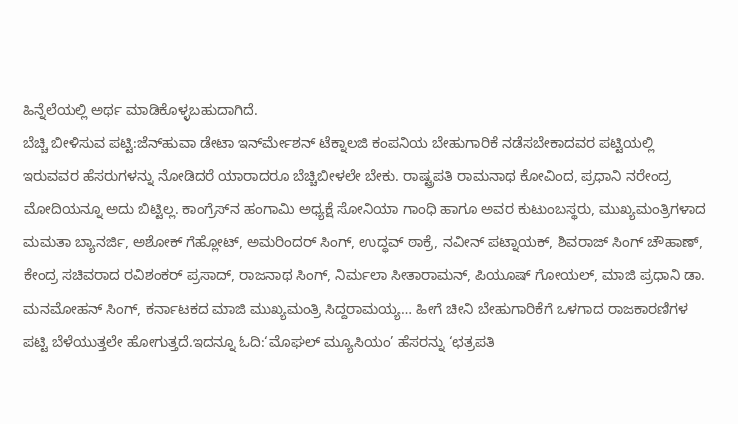ಹಿನ್ನೆಲೆಯಲ್ಲಿ ಅರ್ಥ ಮಾಡಿಕೊಳ್ಳಬಹುದಾಗಿದೆ.
ಬೆಚ್ಚಿ ಬೀಳಿಸುವ ಪಟ್ಟಿ:ಜೆನ್‌ಹುವಾ ಡೇಟಾ ಇನ್‌ರ್ಮೇಶನ್ ಟೆಕ್ನಾಲಜಿ ಕಂಪನಿಯ ಬೇಹುಗಾರಿಕೆ ನಡೆಸಬೇಕಾದವರ ಪಟ್ಟಿಯಲ್ಲಿ ಇರುವವರ ಹೆಸರುಗಳನ್ನು ನೋಡಿದರೆ ಯಾರಾದರೂ ಬೆಚ್ಚಿಬೀಳಲೇ ಬೇಕು. ರಾಷ್ಟ್ರಪತಿ ರಾಮನಾಥ ಕೋವಿಂದ, ಪ್ರಧಾನಿ ನರೇಂದ್ರ ಮೋದಿಯನ್ನೂ ಅದು ಬಿಟ್ಟಿಲ್ಲ. ಕಾಂಗ್ರೆಸ್‌ನ ಹಂಗಾಮಿ ಅಧ್ಯಕ್ಷೆ ಸೋನಿಯಾ ಗಾಂಧಿ ಹಾಗೂ ಅವರ ಕುಟುಂಬಸ್ಥರು, ಮುಖ್ಯಮಂತ್ರಿಗಳಾದ ಮಮತಾ ಬ್ಯಾನರ್ಜಿ, ಅಶೋಕ್ ಗೆಹ್ಲೋಟ್, ಅಮರಿಂದರ್ ಸಿಂಗ್, ಉದ್ಧವ್ ಠಾಕ್ರೆ, ನವೀನ್ ಪಟ್ನಾಯಕ್, ಶಿವರಾಜ್ ಸಿಂಗ್ ಚೌಹಾಣ್, ಕೇಂದ್ರ ಸಚಿವರಾದ ರವಿಶಂಕರ್ ಪ್ರಸಾದ್, ರಾಜನಾಥ ಸಿಂಗ್, ನಿರ್ಮಲಾ ಸೀತಾರಾಮನ್, ಪಿಯೂಷ್ ಗೋಯಲ್, ಮಾಜಿ ಪ್ರಧಾನಿ ಡಾ. ಮನಮೋಹನ್ ಸಿಂಗ್, ಕರ್ನಾಟಕದ ಮಾಜಿ ಮುಖ್ಯಮಂತ್ರಿ ಸಿದ್ದರಾಮಯ್ಯ… ಹೀಗೆ ಚೀನಿ ಬೇಹುಗಾರಿಕೆಗೆ ಒಳಗಾದ ರಾಜಕಾರಣಿಗಳ ಪಟ್ಟಿ ಬೆಳೆಯುತ್ತಲೇ ಹೋಗುತ್ತದೆ.ಇದನ್ನೂ ಓದಿ:‘ಮೊಘಲ್ ಮ್ಯೂಸಿಯಂ’ ಹೆಸರನ್ನು ‘ಛತ್ರಪತಿ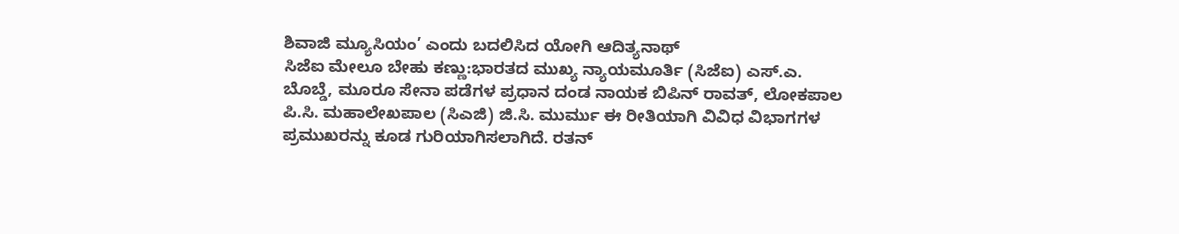ಶಿವಾಜಿ ಮ್ಯೂಸಿಯಂ’ ಎಂದು ಬದಲಿಸಿದ ಯೋಗಿ ಆದಿತ್ಯನಾಥ್
ಸಿಜೆಐ ಮೇಲೂ ಬೇಹು ಕಣ್ಣು:ಭಾರತದ ಮುಖ್ಯ ನ್ಯಾಯಮೂರ್ತಿ (ಸಿಜೆಐ) ಎಸ್.ಎ. ಬೊಬ್ಡೆ, ಮೂರೂ ಸೇನಾ ಪಡೆಗಳ ಪ್ರಧಾನ ದಂಡ ನಾಯಕ ಬಿಪಿನ್ ರಾವತ್, ಲೋಕಪಾಲ ಪಿ.ಸಿ. ಮಹಾಲೇಖಪಾಲ (ಸಿಎಜಿ) ಜಿ.ಸಿ. ಮುರ್ಮು ಈ ರೀತಿಯಾಗಿ ವಿವಿಧ ವಿಭಾಗಗಳ ಪ್ರಮುಖರನ್ನು ಕೂಡ ಗುರಿಯಾಗಿಸಲಾಗಿದೆ. ರತನ್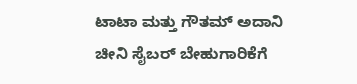ಟಾಟಾ ಮತ್ತು ಗೌತಮ್ ಅದಾನಿ ಚೀನಿ ಸೈಬರ್ ಬೇಹುಗಾರಿಕೆಗೆ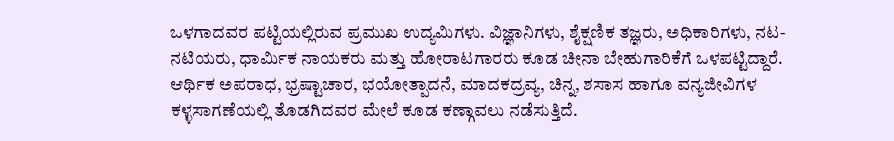ಒಳಗಾದವರ ಪಟ್ಟಿಯಲ್ಲಿರುವ ಪ್ರಮುಖ ಉದ್ಯಮಿಗಳು. ವಿಜ್ಞಾನಿಗಳು, ಶೈಕ್ಷಣಿಕ ತಜ್ಞರು, ಅಧಿಕಾರಿಗಳು, ನಟ-ನಟಿಯರು, ಧಾರ್ಮಿಕ ನಾಯಕರು ಮತ್ತು ಹೋರಾಟಗಾರರು ಕೂಡ ಚೀನಾ ಬೇಹುಗಾರಿಕೆಗೆ ಒಳಪಟ್ಟಿದ್ದಾರೆ. ಆರ್ಥಿಕ ಅಪರಾಧ, ಭ್ರಷ್ಟಾಚಾರ, ಭಯೋತ್ಪಾದನೆ, ಮಾದಕದ್ರವ್ಯ, ಚಿನ್ನ, ಶಸಾಸ ಹಾಗೂ ವನ್ಯಜೀವಿಗಳ ಕಳ್ಳಸಾಗಣೆಯಲ್ಲಿ ತೊಡಗಿದವರ ಮೇಲೆ ಕೂಡ ಕಣ್ಗಾವಲು ನಡೆಸುತ್ತಿದೆ.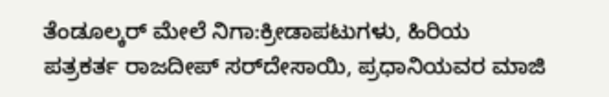ತೆಂಡೂಲ್ಕರ್ ಮೇಲೆ ನಿಗಾ:ಕ್ರೀಡಾಪಟುಗಳು, ಹಿರಿಯ ಪತ್ರಕರ್ತ ರಾಜದೀಪ್ ಸರ್‌ದೇಸಾಯಿ, ಪ್ರಧಾನಿಯವರ ಮಾಜಿ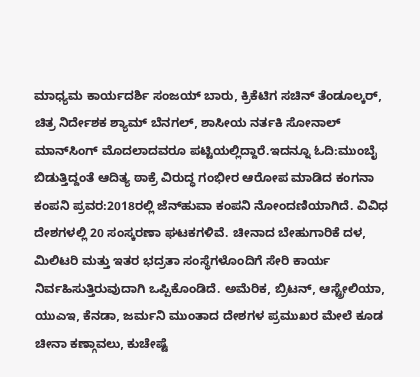ಮಾಧ್ಯಮ ಕಾರ್ಯದರ್ಶಿ ಸಂಜಯ್ ಬಾರು, ಕ್ರಿಕೆಟಿಗ ಸಚಿನ್ ತೆಂಡೂಲ್ಕರ್, ಚಿತ್ರ ನಿರ್ದೇಶಕ ಶ್ಯಾಮ್ ಬೆನಗಲ್, ಶಾಸೀಯ ನರ್ತಕಿ ಸೋನಾಲ್ ಮಾನ್‌ಸಿಂಗ್ ಮೊದಲಾದವರೂ ಪಟ್ಟಿಯಲ್ಲಿದ್ದಾರೆ.ಇದನ್ನೂ ಓದಿ:ಮುಂಬೈ ಬಿಡುತ್ತಿದ್ದಂತೆ ಆದಿತ್ಯ ಠಾಕ್ರೆ ವಿರುದ್ಧ ಗಂಭೀರ ಆರೋಪ ಮಾಡಿದ ಕಂಗನಾ
ಕಂಪನಿ ಪ್ರವರ:2018ರಲ್ಲಿ ಜೆನ್‌ಹುವಾ ಕಂಪನಿ ನೋಂದಣಿಯಾಗಿದೆ. ವಿವಿಧ ದೇಶಗಳಲ್ಲಿ 20 ಸಂಸ್ಕರಣಾ ಘಟಕಗಳಿವೆ. ಚೀನಾದ ಬೇಹುಗಾರಿಕೆ ದಳ, ಮಿಲಿಟರಿ ಮತ್ತು ಇತರ ಭದ್ರತಾ ಸಂಸ್ಥೆಗಳೊಂದಿಗೆ ಸೇರಿ ಕಾರ್ಯ ನಿರ್ವಹಿಸುತ್ತಿರುವುದಾಗಿ ಒಪ್ಪಿಕೊಂಡಿದೆ. ಅಮೆರಿಕ, ಬ್ರಿಟನ್, ಆಸ್ಟ್ರೇಲಿಯಾ, ಯುಎಇ, ಕೆನಡಾ, ಜರ್ಮನಿ ಮುಂತಾದ ದೇಶಗಳ ಪ್ರಮುಖರ ಮೇಲೆ ಕೂಡ ಚೀನಾ ಕಣ್ಗಾವಲು, ಕುಚೇಷ್ಟೆ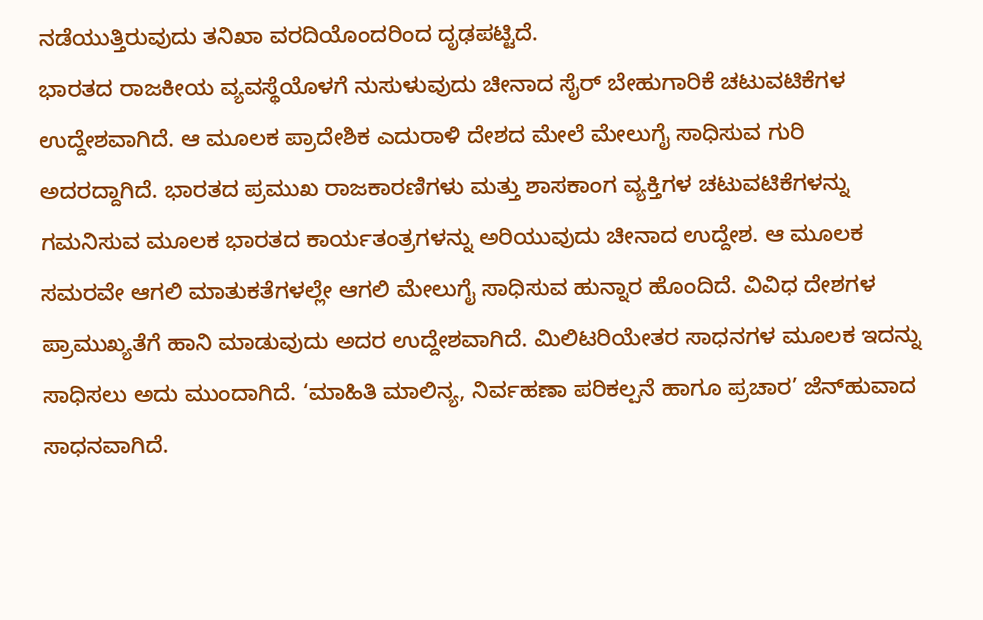ನಡೆಯುತ್ತಿರುವುದು ತನಿಖಾ ವರದಿಯೊಂದರಿಂದ ದೃಢಪಟ್ಟಿದೆ.
ಭಾರತದ ರಾಜಕೀಯ ವ್ಯವಸ್ಥೆಯೊಳಗೆ ನುಸುಳುವುದು ಚೀನಾದ ಸೈರ್ ಬೇಹುಗಾರಿಕೆ ಚಟುವಟಿಕೆಗಳ ಉದ್ದೇಶವಾಗಿದೆ. ಆ ಮೂಲಕ ಪ್ರಾದೇಶಿಕ ಎದುರಾಳಿ ದೇಶದ ಮೇಲೆ ಮೇಲುಗೈ ಸಾಧಿಸುವ ಗುರಿ ಅದರದ್ದಾಗಿದೆ. ಭಾರತದ ಪ್ರಮುಖ ರಾಜಕಾರಣಿಗಳು ಮತ್ತು ಶಾಸಕಾಂಗ ವ್ಯಕ್ತಿಗಳ ಚಟುವಟಿಕೆಗಳನ್ನು ಗಮನಿಸುವ ಮೂಲಕ ಭಾರತದ ಕಾರ್ಯತಂತ್ರಗಳನ್ನು ಅರಿಯುವುದು ಚೀನಾದ ಉದ್ದೇಶ. ಆ ಮೂಲಕ ಸಮರವೇ ಆಗಲಿ ಮಾತುಕತೆಗಳಲ್ಲೇ ಆಗಲಿ ಮೇಲುಗೈ ಸಾಧಿಸುವ ಹುನ್ನಾರ ಹೊಂದಿದೆ. ವಿವಿಧ ದೇಶಗಳ ಪ್ರಾಮುಖ್ಯತೆಗೆ ಹಾನಿ ಮಾಡುವುದು ಅದರ ಉದ್ದೇಶವಾಗಿದೆ. ಮಿಲಿಟರಿಯೇತರ ಸಾಧನಗಳ ಮೂಲಕ ಇದನ್ನು ಸಾಧಿಸಲು ಅದು ಮುಂದಾಗಿದೆ. ‘ಮಾಹಿತಿ ಮಾಲಿನ್ಯ, ನಿರ್ವಹಣಾ ಪರಿಕಲ್ಪನೆ ಹಾಗೂ ಪ್ರಚಾರ’ ಜೆನ್‌ಹುವಾದ ಸಾಧನವಾಗಿದೆ.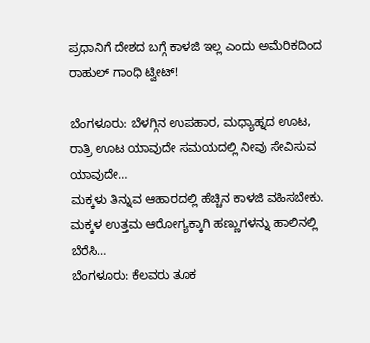ಪ್ರಧಾನಿಗೆ ದೇಶದ ಬಗ್ಗೆ ಕಾಳಜಿ ಇಲ್ಲ ಎಂದು ಅಮೆರಿಕದಿಂದ ರಾಹುಲ್ ಗಾಂಧಿ ಟ್ವೀಟ್!

ಬೆಂಗಳೂರು: ಬೆಳಗ್ಗಿನ ಉಪಹಾರ, ಮಧ್ಯಾಹ್ನದ ಊಟ, ರಾತ್ರಿ ಊಟ ಯಾವುದೇ ಸಮಯದಲ್ಲಿ ನೀವು ಸೇವಿಸುವ ಯಾವುದೇ…
ಮಕ್ಕಳು ತಿನ್ನುವ ಆಹಾರದಲ್ಲಿ ಹೆಚ್ಚಿನ ಕಾಳಜಿ ವಹಿಸಬೇಕು. ಮಕ್ಕಳ ಉತ್ತಮ ಆರೋಗ್ಯಕ್ಕಾಗಿ ಹಣ್ಣುಗಳನ್ನು ಹಾಲಿನಲ್ಲಿ ಬೆರೆಸಿ…
ಬೆಂಗಳೂರು: ಕೆಲವರು ತೂಕ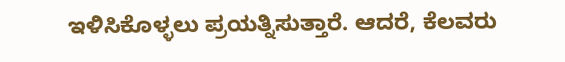ಇಳಿಸಿಕೊಳ್ಳಲು ಪ್ರಯತ್ನಿಸುತ್ತಾರೆ. ಆದರೆ, ಕೆಲವರು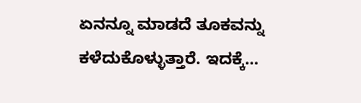ಏನನ್ನೂ ಮಾಡದೆ ತೂಕವನ್ನು ಕಳೆದುಕೊಳ್ಳುತ್ತಾರೆ. ಇದಕ್ಕೆ…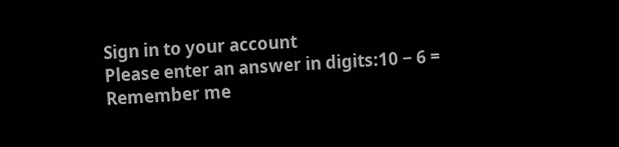Sign in to your account
Please enter an answer in digits:10 − 6 =
Remember me